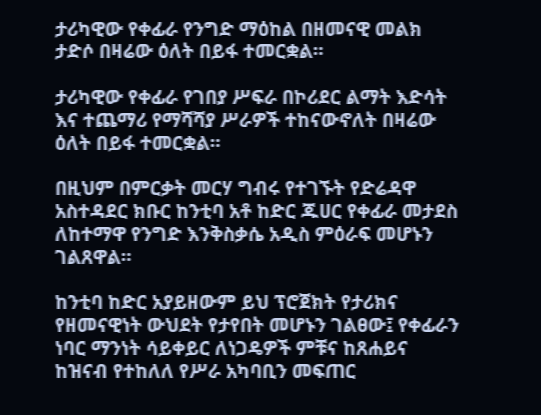ታሪካዊው የቀፊራ የንግድ ማዕከል በዘመናዊ መልክ ታድሶ በዛሬው ዕለት በይፋ ተመርቋል።

ታሪካዊው የቀፊራ የገበያ ሥፍራ በኮሪደር ልማት እድሳት እና ተጨማሪ የማሻሻያ ሥራዎች ተከናውኖለት በዛሬው ዕለት በይፋ ተመርቋል።

በዚህም በምርቃት መርሃ ግብሩ የተገኙት የድሬዳዋ አስተዳደር ክቡር ከንቲባ አቶ ከድር ጁሀር የቀፊራ መታደስ ለከተማዋ የንግድ እንቅስቃሴ አዲስ ምዕራፍ መሆኑን ገልጸዋል።

ከንቲባ ከድር አያይዘውም ይህ ፕሮጀክት የታሪክና የዘመናዊነት ውህደት የታየበት መሆኑን ገልፀው፤ የቀፊራን ነባር ማንነት ሳይቀይር ለነጋዴዎች ምቹና ከጸሐይና ከዝናብ የተከለለ የሥራ አካባቢን መፍጠር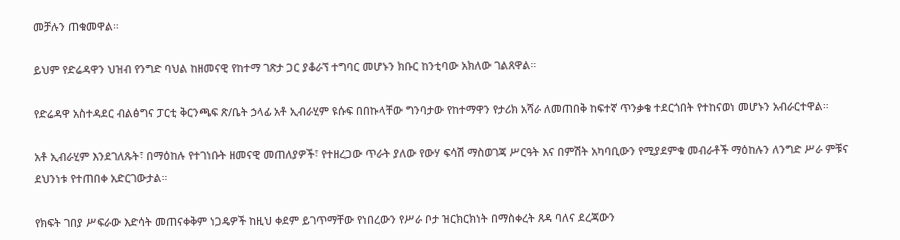መቻሉን ጠቁመዋል።

ይህም የድሬዳዋን ህዝብ የንግድ ባህል ከዘመናዊ የከተማ ገጽታ ጋር ያቆራኘ ተግባር መሆኑን ክቡር ከንቲባው አክለው ገልጸዋል።

የድሬዳዋ አስተዳደር ብልፅግና ፓርቲ ቅርንጫፍ ጽ/ቤት ኃላፊ አቶ ኢብራሂም ዩሱፍ በበኩላቸው ግንባታው የከተማዋን የታሪክ አሻራ ለመጠበቅ ከፍተኛ ጥንቃቄ ተደርጎበት የተከናወነ መሆኑን አብራርተዋል።

አቶ ኢብራሂም እንደገለጹት፣ በማዕከሉ የተገነቡት ዘመናዊ መጠለያዎች፣ የተዘረጋው ጥራት ያለው የውሃ ፍሳሽ ማስወገጃ ሥርዓት እና በምሽት አካባቢውን የሚያደምቁ መብራቶች ማዕከሉን ለንግድ ሥራ ምቹና ደህንነቱ የተጠበቀ አድርገውታል።

የክፍት ገበያ ሥፍራው እድሳት መጠናቀቅም ነጋዴዎች ከዚህ ቀደም ይገጥማቸው የነበረውን የሥራ ቦታ ዝርክርክነት በማስቀረት ጸዳ ባለና ደረጃውን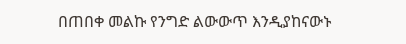በጠበቀ መልኩ የንግድ ልውውጥ እንዲያከናውኑ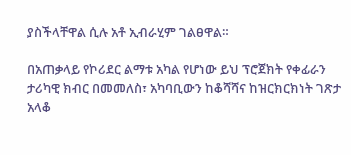ያስችላቸዋል ሲሉ አቶ ኢብራሂም ገልፀዋል።

በአጠቃላይ የኮሪደር ልማቱ አካል የሆነው ይህ ፕሮጀክት የቀፊራን ታሪካዊ ክብር በመመለስ፣ አካባቢውን ከቆሻሻና ከዝርክርክነት ገጽታ አላቆ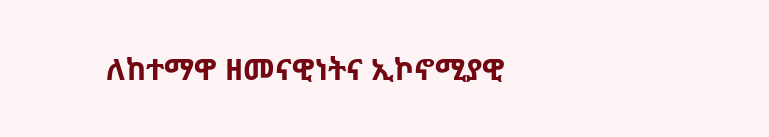ለከተማዋ ዘመናዊነትና ኢኮኖሚያዊ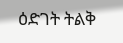ዕድገት ትልቅ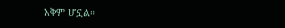አቅም ሆኗል።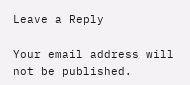Leave a Reply

Your email address will not be published.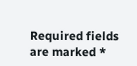Required fields are marked *